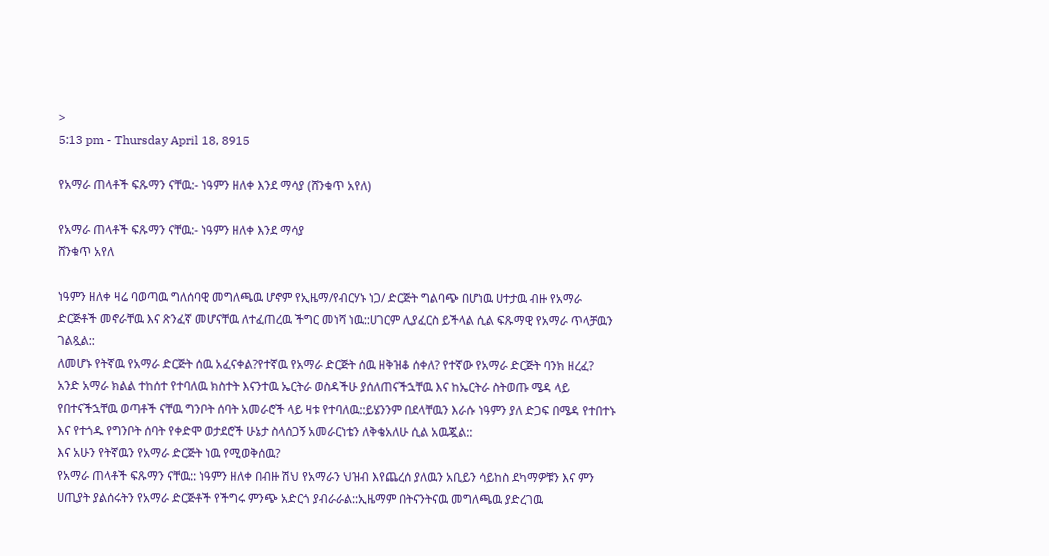>
5:13 pm - Thursday April 18, 8915

የአማራ ጠላቶች ፍጹማን ናቸዉ:- ነዓምን ዘለቀ እንደ ማሳያ (ሸንቁጥ አየለ)

የአማራ ጠላቶች ፍጹማን ናቸዉ:- ነዓምን ዘለቀ እንደ ማሳያ
ሸንቁጥ አየለ

ነዓምን ዘለቀ ዛሬ ባወጣዉ ግለሰባዊ መግለጫዉ ሆኖም የኢዜማ/የብርሃኑ ነጋ/ ድርጅት ግልባጭ በሆነዉ ሀተታዉ ብዙ የአማራ ድርጅቶች መኖራቸዉ እና ጽንፈኛ መሆናቸዉ ለተፈጠረዉ ችግር መነሻ ነዉ::ሀገርም ሊያፈርስ ይችላል ሲል ፍጹማዊ የአማራ ጥላቻዉን ገልጿል::
ለመሆኑ የትኛዉ የአማራ ድርጅት ሰዉ አፈናቀል?የተኛዉ የአማራ ድርጅት ሰዉ ዘቅዝቆ ሰቀለ? የተኛው የአማራ ድርጅት ባንክ ዘረፈ?
አንድ አማራ ክልል ተከሰተ የተባለዉ ክስተት እናንተዉ ኤርትራ ወስዳችሁ ያሰለጠናችኋቸዉ እና ከኤርትራ ስትወጡ ሜዳ ላይ የበተናችኋቸዉ ወጣቶች ናቸዉ ግንቦት ሰባት አመራሮች ላይ ዛቱ የተባለዉ::ይሄንንም በደላቸዉን እራሱ ነዓምን ያለ ድጋፍ በሜዳ የተበተኑ እና የተጎዱ የግንቦት ሰባት የቀድሞ ወታደሮች ሁኔታ ስላሰጋኝ አመራርነቴን ለቅቄአለሁ ሲል አዉጇል::
እና አሁን የትኛዉን የአማራ ድርጅት ነዉ የሚወቅሰዉ?
የአማራ ጠላቶች ፍጹማን ናቸዉ:: ነዓምን ዘለቀ በብዙ ሽህ የአማራን ህዝብ እየጨረሰ ያለዉን አቢይን ሳይከስ ደካማዎቹን እና ምን ሀጢያት ያልሰሩትን የአማራ ድርጅቶች የችግሩ ምንጭ አድርጎ ያብራራል::ኢዜማም በትናንትናዉ መግለጫዉ ያድረገዉ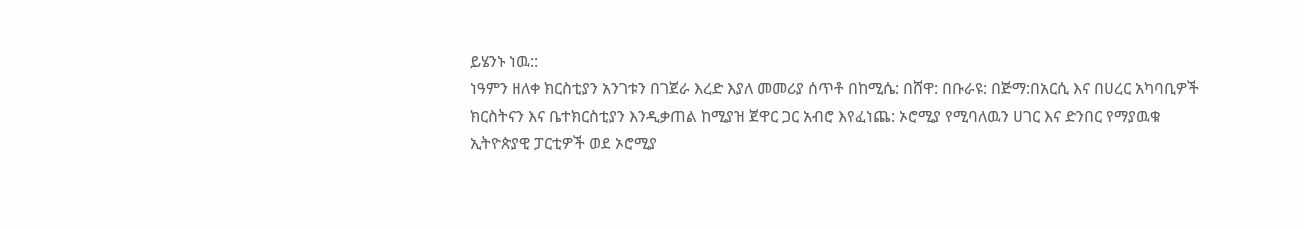ይሄንኑ ነዉ::
ነዓምን ዘለቀ ክርስቲያን አንገቱን በገጀራ እረድ እያለ መመሪያ ሰጥቶ በከሚሴ: በሸዋ: በቡራዩ: በጅማ:በአርሲ እና በሀረር አካባቢዎች ክርስትናን እና ቤተክርስቲያን እንዲቃጠል ከሚያዝ ጀዋር ጋር አብሮ እየፈነጨ: ኦሮሚያ የሚባለዉን ሀገር እና ድንበር የማያዉቁ ኢትዮጵያዊ ፓርቲዎች ወደ ኦሮሚያ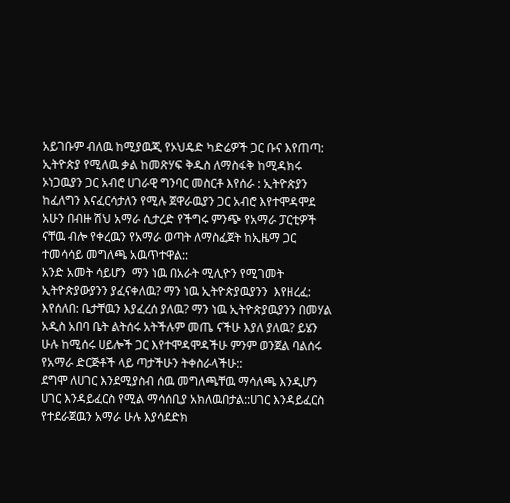አይገቡም ብለዉ ከሚያዉጂ የኦህዴድ ካድሬዎች ጋር ቡና እየጠጣ: ኢትዮጵያ የሚለዉ ቃል ከመጽሃፍ ቅዱስ ለማስፋቅ ከሚዳክሩ ኦነጋዉያን ጋር አብሮ ሀገራዊ ግንባር መስርቶ እየሰራ : ኢትዮጵያን ከፈለግን እናፈርሳታለን የሚሉ ጀዋራዉያን ጋር አብሮ እየተሞዳሞደ አሁን በብዙ ሽህ አማራ ሲታረድ የችግሩ ምንጭ የአማራ ፓርቲዎች ናቸዉ ብሎ የቀረዉን የአማራ ወጣት ለማስፈጀት ከኢዜማ ጋር ተመሳሳይ መግለጫ አዉጥተዋል::
አንድ አመት ሳይሆን  ማን ነዉ በአራት ሚሊዮን የሚገመት ኢትዮጵያውያንን ያፈናቀለዉ? ማን ነዉ ኢትዮጵያዉያንን  እየዘረፈ: እየሰለበ: ቤታቸዉን እያፈረሰ ያለዉ? ማን ነዉ ኢትዮጵያዉያንን በመሃል አዲስ አበባ ቤት ልትሰሩ አትችሉም መጤ ናችሁ እያለ ያለዉ? ይሄን ሁሉ ከሚሰሩ ሀይሎች ጋር እየተሞዳሞዳችሁ ምንም ወንጀል ባልሰሩ የአማራ ድርጅቶች ላይ ጣታችሁን ትቀስራላችሁ::
ደግሞ ለሀገር እንደሚያስብ ሰዉ መግለጫቸዉ ማሳለጫ እንዲሆን ሀገር እንዳይፈርስ የሚል ማሳሰቢያ አክለዉበታል::ሀገር እንዳይፈርስ የተደራጀዉን አማራ ሁሉ እያሳደድክ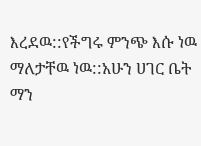እረደዉ::የችግሩ ምንጭ እሱ ነዉ ማለታቸዉ ነዉ::አሁን ሀገር ቤት ማን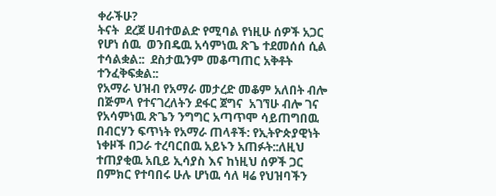ቀራችሁ?
ትናት  ደረጀ ሀብተወልድ የሚባል የነዚሁ ሰዎች አጋር የሆነ ሰዉ  ወንበዴዉ አሳምነዉ ጽጌ ተደመሰሰ ሲል ተሳልቋል::  ደስታዉንም መቆጣጠር አቅቶት ተንፈቅፍቋል::
የአማራ ህዝብ የአማራ መታረድ መቆም አለበት ብሎ በጅምላ የተናገረለትን ደፋር ጀግና  አገኘሁ ብሎ ገና የአሳምነዉ ጽጌን ንግግር አጣጥሞ ሳይጠግበዉ በብርሃን ፍጥነት የአማራ ጠላቶች: የኢትዮጵያዊነት ነቀዞች በጋራ ተረባርበዉ አይኑን አጠፉት::ለዚህ ተጠያቂዉ አቢይ ኢሳያስ እና ከነዚህ ሰዎች ጋር በምክር የተባበሩ ሁሉ ሆነዉ ሳለ ዛሬ የህዝባችን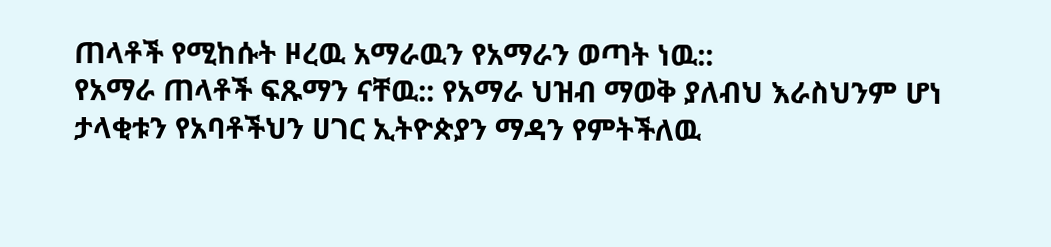ጠላቶች የሚከሱት ዞረዉ አማራዉን የአማራን ወጣት ነዉ::
የአማራ ጠላቶች ፍጹማን ናቸዉ:: የአማራ ህዝብ ማወቅ ያለብህ እራስህንም ሆነ ታላቂቱን የአባቶችህን ሀገር ኢትዮጵያን ማዳን የምትችለዉ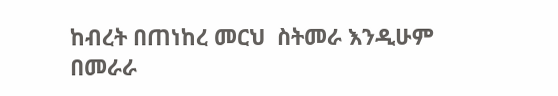ከብረት በጠነከረ መርህ  ስትመራ እንዲሁም በመራራ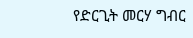የድርጊት መርሃ ግብር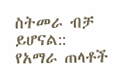ስትመራ ብቻ ይሆናል::
የአማራ ጠላቶች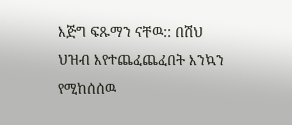እጅግ ፍጹማን ናቸዉ:: በሽህ ህዝብ እየተጨፈጨፈበት እንኳን የሚከሰሰዉ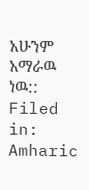አሁንም አማራዉ ነዉ::
Filed in: Amharic